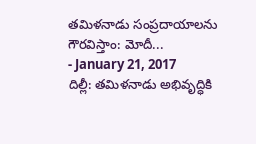తమిళనాడు సంప్రదాయాలను గౌరవిస్తాం: మోదీ...
- January 21, 2017
దిల్లీ: తమిళనాడు అభివృద్ధికి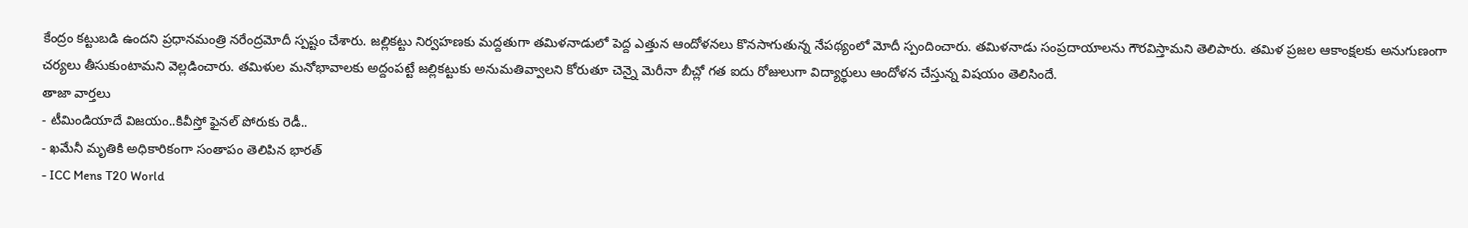కేంద్రం కట్టుబడి ఉందని ప్రధానమంత్రి నరేంద్రమోదీ స్పష్టం చేశారు. జల్లికట్టు నిర్వహణకు మద్దతుగా తమిళనాడులో పెద్ద ఎత్తున ఆందోళనలు కొనసాగుతున్న నేపథ్యంలో మోదీ స్పందించారు. తమిళనాడు సంప్రదాయాలను గౌరవిస్తామని తెలిపారు. తమిళ ప్రజల ఆకాంక్షలకు అనుగుణంగా చర్యలు తీసుకుంటామని వెల్లడించారు. తమిళుల మనోభావాలకు అద్దంపట్టే జల్లికట్టుకు అనుమతివ్వాలని కోరుతూ చెన్నై మెరీనా బీచ్లో గత ఐదు రోజులుగా విద్యార్థులు ఆందోళన చేస్తున్న విషయం తెలిసిందే.
తాజా వార్తలు
- టీమిండియాదే విజయం..కివీస్తో ఫైనల్ పోరుకు రెడీ..
- ఖమేనీ మృతికి అధికారికంగా సంతాపం తెలిపిన భారత్
- ICC Mens T20 World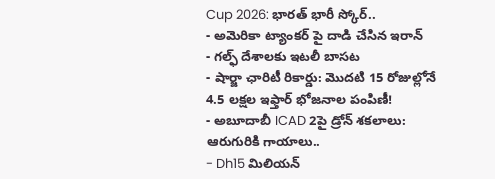Cup 2026: భారత్ భారీ స్కోర్..
- అమెరికా ట్యాంకర్ పై దాడి చేసిన ఇరాన్
- గల్ఫ్ దేశాలకు ఇటలీ బాసట
- షార్జా ఛారిటీ రికార్డు: మొదటి 15 రోజుల్లోనే 4.5 లక్షల ఇఫ్తార్ భోజనాల పంపిణీ!
- అబూదాబీ ICAD 2పై డ్రోన్ శకలాలు: ఆరుగురికి గాయాలు..
- Dh15 మిలియన్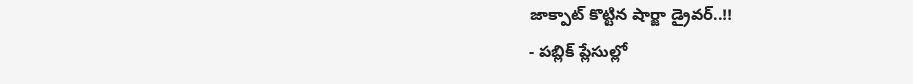జాక్పాట్ కొట్టిన షార్జా డ్రైవర్..!!
- పబ్లిక్ ప్లేసుల్లో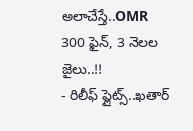అలాచేస్తే..OMR 300 ఫైన్, 3 నెలల జైలు..!!
- రిలీఫ్ ఫ్లైట్స్..ఖతార్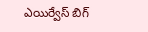ఎయిర్వేస్ బిగ్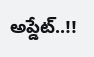అప్డేట్..!!